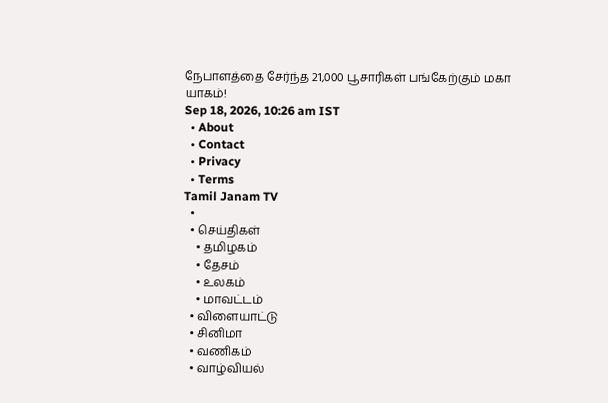நேபாளத்தை சேர்ந்த 21,000 பூசாரிகள் பங்கேற்கும் மகா யாகம்!
Sep 18, 2026, 10:26 am IST
  • About
  • Contact
  • Privacy
  • Terms
Tamil Janam TV
  •
  • செய்திகள்
    • தமிழகம்
    • தேசம்
    • உலகம்
    • மாவட்டம்
  • விளையாட்டு
  • சினிமா
  • வணிகம்
  • வாழ்வியல்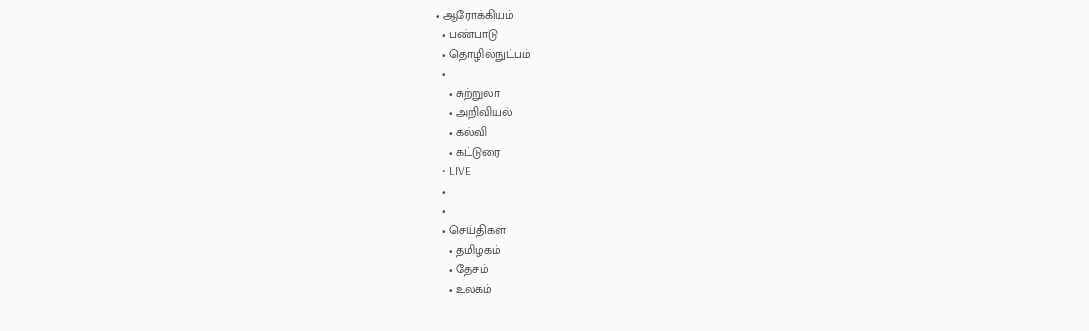• ஆரோக்கியம்
  • பண்பாடு
  • தொழில்நுட்பம்
  •
    • சுற்றுலா
    • அறிவியல்
    • கல்வி
    • கட்டுரை
  • LIVE
  •
  •
  • செய்திகள்
    • தமிழகம்
    • தேசம்
    • உலகம்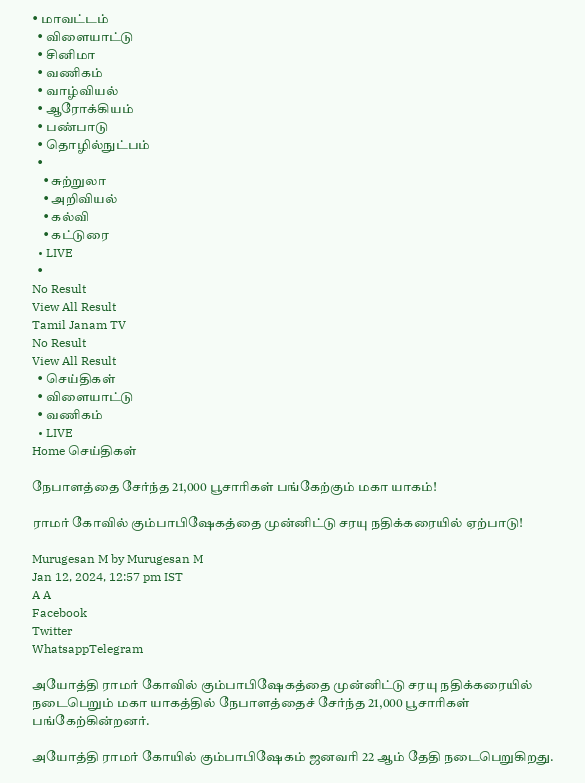• மாவட்டம்
  • விளையாட்டு
  • சினிமா
  • வணிகம்
  • வாழ்வியல்
  • ஆரோக்கியம்
  • பண்பாடு
  • தொழில்நுட்பம்
  •
    • சுற்றுலா
    • அறிவியல்
    • கல்வி
    • கட்டுரை
  • LIVE
  •
No Result
View All Result
Tamil Janam TV
No Result
View All Result
  • செய்திகள்
  • விளையாட்டு
  • வணிகம்
  • LIVE
Home செய்திகள்

நேபாளத்தை சேர்ந்த 21,000 பூசாரிகள் பங்கேற்கும் மகா யாகம்!

ராமர் கோவில் கும்பாபிஷேகத்தை முன்னிட்டு சரயு நதிக்கரையில் ஏற்பாடு!

Murugesan M by Murugesan M
Jan 12, 2024, 12:57 pm IST
A A
Facebook
Twitter
WhatsappTelegram

அயோத்தி ராமர் கோவில் கும்பாபிஷேகத்தை முன்னிட்டு சரயு நதிக்கரையில்  நடைபெறும் மகா யாகத்தில் நேபாளத்தைச் சேர்ந்த 21,000 பூசாரிகள் பங்கேற்கின்றனர்.

அயோத்தி ராமர் கோயில் கும்பாபிஷேகம் ஜனவரி 22 ஆம் தேதி நடைபெறுகிறது.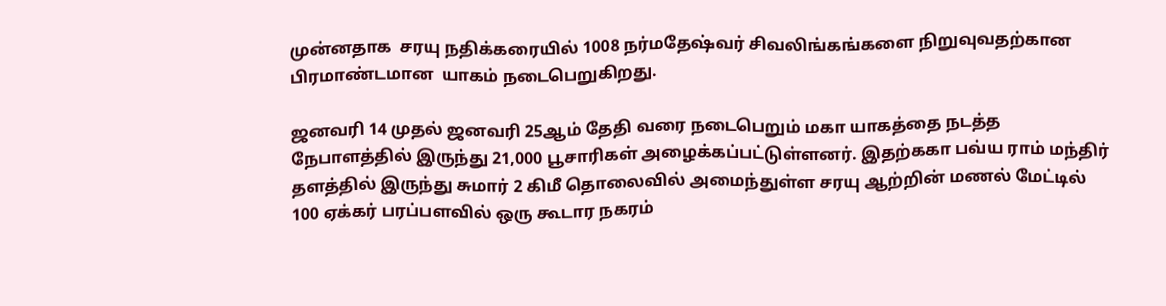முன்னதாக  சரயு நதிக்கரையில் 1008 நர்மதேஷ்வர் சிவலிங்கங்களை நிறுவுவதற்கான பிரமாண்டமான  யாகம் நடைபெறுகிறது.

ஜனவரி 14 முதல் ஜனவரி 25ஆம் தேதி வரை நடைபெறும் மகா யாகத்தை நடத்த நேபாளத்தில் இருந்து 21,000 பூசாரிகள் அழைக்கப்பட்டுள்ளனர். இதற்ககா பவ்ய ராம் மந்திர் தளத்தில் இருந்து சுமார் 2 கிமீ தொலைவில் அமைந்துள்ள சரயு ஆற்றின் மணல் மேட்டில்  100 ஏக்கர் பரப்பளவில் ஒரு கூடார நகரம்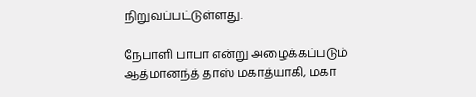நிறுவப்பட்டுள்ளது.

நேபாளி பாபா என்று அழைக்கப்படும் ஆத்மானந்த் தாஸ் மகாத்யாகி, மகா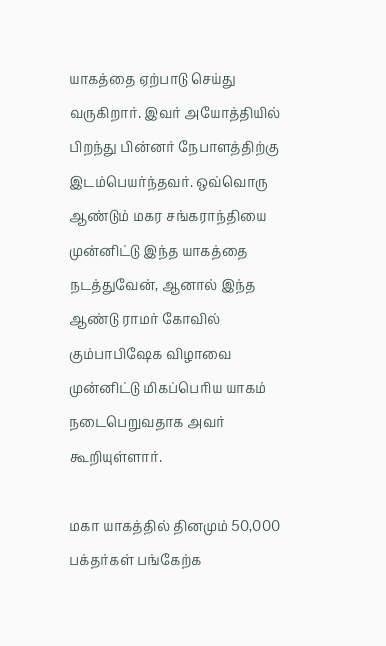யாகத்தை ஏற்பாடு செய்து வருகிறார். இவர் அயோத்தியில் பிறந்து பின்னர் நேபாளத்திற்கு இடம்பெயர்ந்தவர். ஒவ்வொரு ஆண்டும் மகர சங்கராந்தியை முன்னிட்டு இந்த யாகத்தை நடத்துவேன், ஆனால் இந்த ஆண்டு ராமர் கோவில் கும்பாபிஷேக விழாவை முன்னிட்டு மிகப்பெரிய யாகம் நடைபெறுவதாக அவர் கூறியுள்ளார்.

மகா யாகத்தில் தினமும் 50,000 பக்தர்கள் பங்கேற்க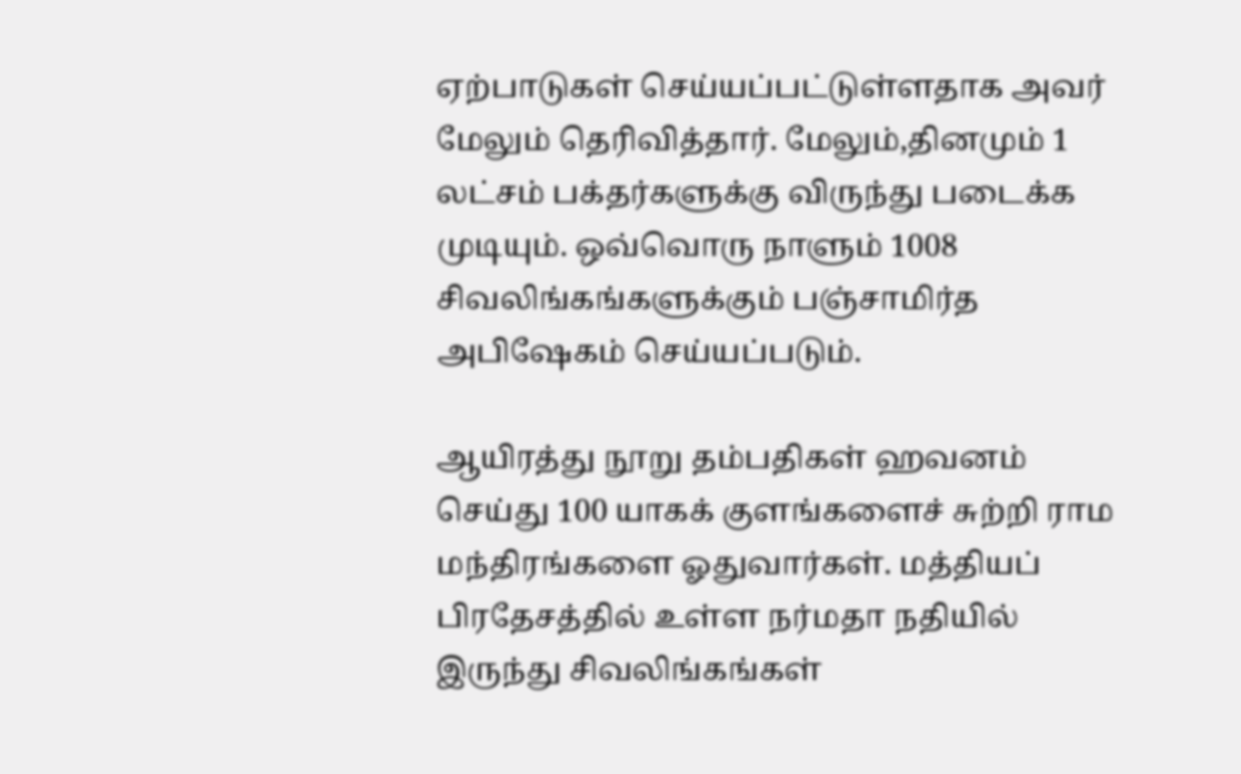ஏற்பாடுகள் செய்யப்பட்டுள்ளதாக அவர் மேலும் தெரிவித்தார். மேலும்,தினமும் 1 லட்சம் பக்தர்களுக்கு விருந்து படைக்க முடியும். ஒவ்வொரு நாளும் 1008 சிவலிங்கங்களுக்கும் பஞ்சாமிர்த அபிஷேகம் செய்யப்படும்.

ஆயிரத்து நூறு தம்பதிகள் ஹவனம் செய்து 100 யாகக் குளங்களைச் சுற்றி ராம மந்திரங்களை ஓதுவார்கள். மத்தியப் பிரதேசத்தில் உள்ள நர்மதா நதியில் இருந்து சிவலிங்கங்கள்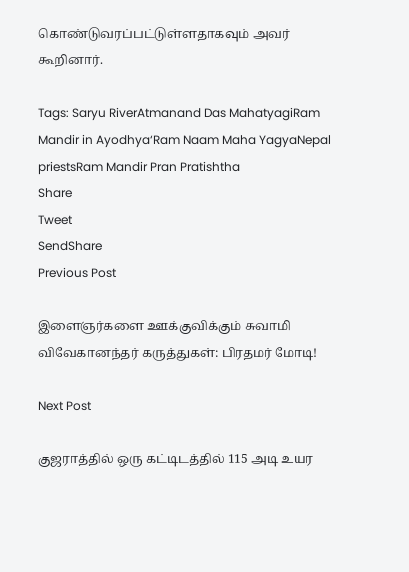கொண்டுவரப்பட்டுள்ளதாகவும் அவர் கூறினார்.

Tags: Saryu RiverAtmanand Das MahatyagiRam Mandir in Ayodhya‘Ram Naam Maha YagyaNepal priestsRam Mandir Pran Pratishtha
Share
Tweet
SendShare
Previous Post

இளைஞர்களை ஊக்குவிக்கும் சுவாமி விவேகானந்தர் கருத்துகள்: பிரதமர் மோடி!

Next Post

குஜராத்தில் ஒரு கட்டிடத்தில் 115 அடி உயர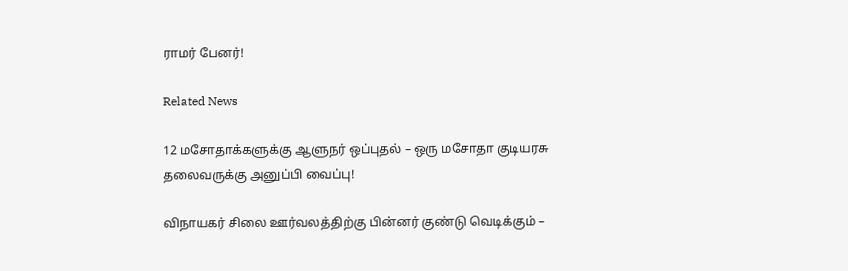ராமர் பேனர்!

Related News

12 மசோதாக்களுக்கு ஆளுநர் ஒப்புதல் – ஒரு மசோதா குடியரசு தலைவருக்கு அனுப்பி வைப்பு!

விநாயகர் சிலை ஊர்வலத்திற்கு பின்னர் குண்டு வெடிக்கும் –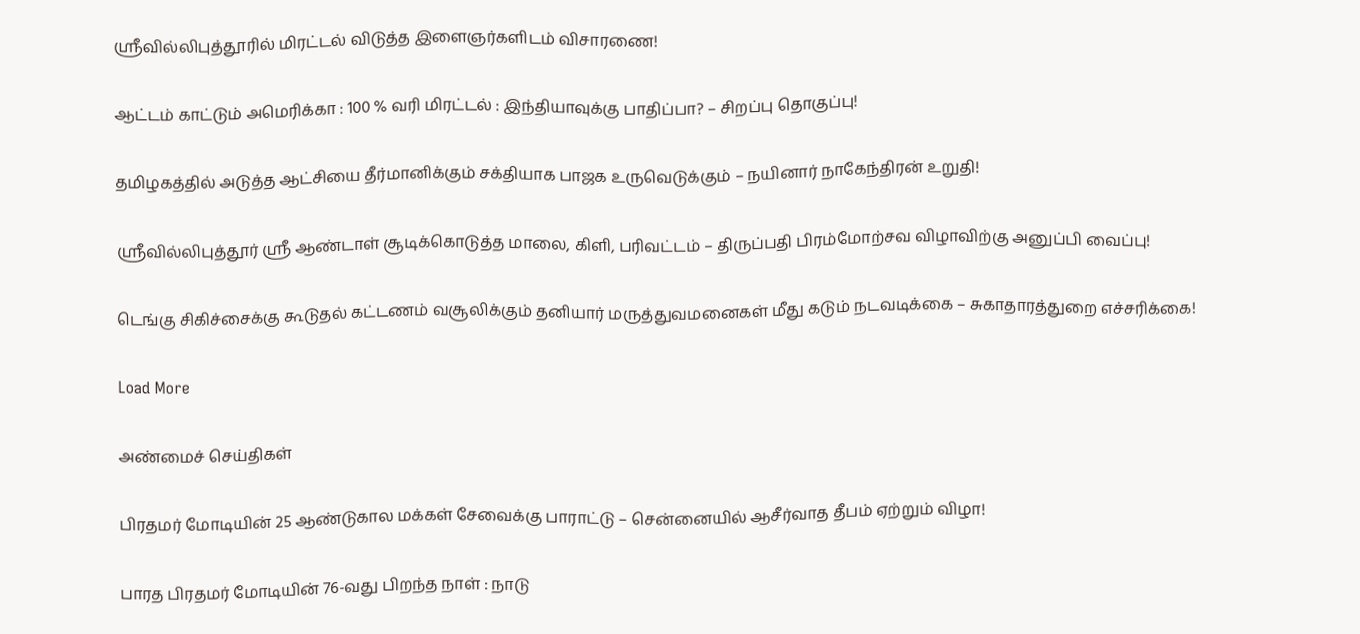ஸ்ரீவில்லிபுத்தூரில் மிரட்டல் விடுத்த இளைஞர்களிடம் விசாரணை!

ஆட்டம் காட்டும் அமெரிக்கா : 100 % வரி மிரட்டல் : இந்தியாவுக்கு பாதிப்பா? – சிறப்பு தொகுப்பு!

தமிழகத்தில் அடுத்த ஆட்சியை தீர்மானிக்கும் சக்தியாக பாஜக உருவெடுக்கும் – நயினார் நாகேந்திரன் உறுதி!

ஸ்ரீவில்லிபுத்தூர் ஸ்ரீ ஆண்டாள் சூடிக்கொடுத்த மாலை, கிளி, பரிவட்டம் – திருப்பதி பிரம்மோற்சவ விழாவிற்கு அனுப்பி வைப்பு!

டெங்கு சிகிச்சைக்கு கூடுதல் கட்டணம் வசூலிக்கும் தனியார் மருத்துவமனைகள் மீது கடும் நடவடிக்கை – சுகாதாரத்துறை எச்சரிக்கை!

Load More

அண்மைச் செய்திகள்

பிரதமர் மோடியின் 25 ஆண்டுகால மக்கள் சேவைக்கு பாராட்டு – சென்னையில் ஆசீர்வாத தீபம் ஏற்றும் விழா!

பாரத பிரதமர் மோடியின் 76-வது பிறந்த நாள் : நாடு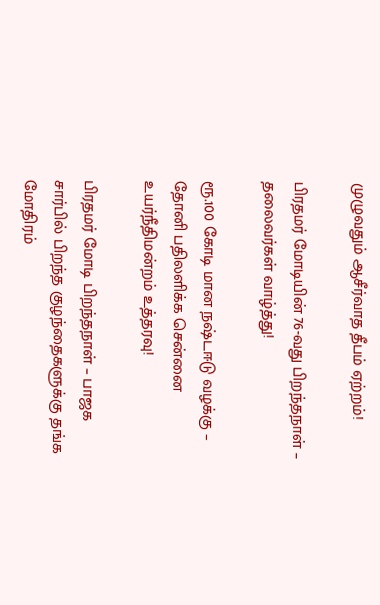முழுவதும் ஆசீர்வாத தீபம் ஏற்றம்!

பிரதமர் மோடியின் 76-வது பிறந்தநாள் – தலைவர்கள் வாழ்த்து!

ரூ.100 கோடி மான நஷ்டஈடு வழக்கு – தோனி பதிலளிக்க சென்னை உயர்நீதிமன்றம் உத்தரவு!

பிரதமர் மோடி பிறந்தநாள் – பாஜக சார்பில் பிறந்த குழந்தைகளுக்கு தங்க மோதிரம்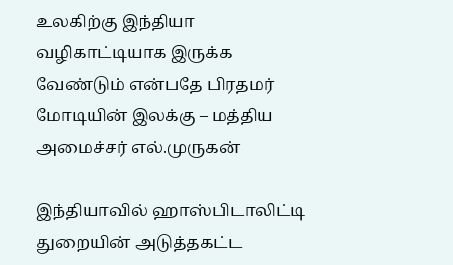உலகிற்கு இந்தியா வழிகாட்டியாக இருக்க வேண்டும் என்பதே பிரதமர் மோடியின் இலக்கு – மத்திய அமைச்சர் எல்.முருகன்

இந்தியாவில் ஹாஸ்பிடாலிட்டி துறையின் அடுத்தகட்ட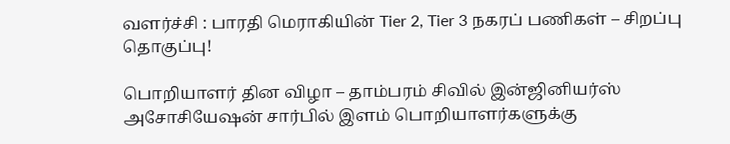வளர்ச்சி : பாரதி மெராகியின் Tier 2, Tier 3 நகரப் பணிகள் – சிறப்பு தொகுப்பு!

பொறியாளர் தின விழா – தாம்பரம் சிவில் இன்ஜினியர்ஸ் அசோசியேஷன் சார்பில் இளம் பொறியாளர்களுக்கு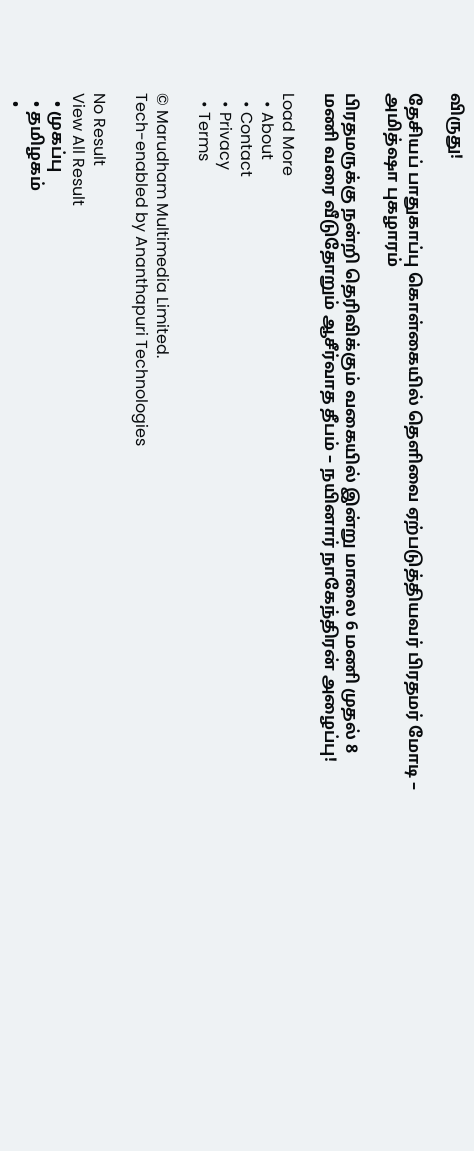விருது!

தேசியப் பாதுகாப்பு கொள்கையில் தெளிவை ஏற்படுத்தியவர் பிரதமர் மோடி – அமித்ஷா புகழாரம்

பிரதமருக்கு நன்றி தெரிவிக்கும் வகையில் இன்று மாலை 6 மணி முதல் 8 மணி வரை வீடுதோறும் ஆசீர்வாத தீபம் – நயினார் நாகேந்திரன் அழைப்பு!

Load More
  • About
  • Contact
  • Privacy
  • Terms

© Marudham Multimedia Limited.
Tech-enabled by Ananthapuri Technologies

No Result
View All Result
  • முகப்பு
  • தமிழகம்
  •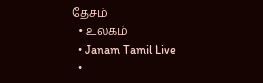தேசம்
  • உலகம்
  • Janam Tamil Live
  •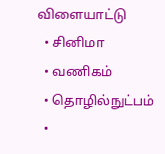விளையாட்டு
  • சினிமா
  • வணிகம்
  • தொழில்நுட்பம்
  •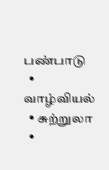பண்பாடு
  • வாழ்வியல்
  • சுற்றுலா
  •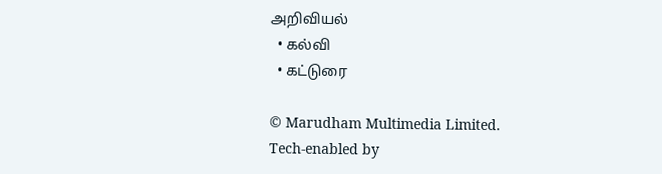அறிவியல்
  • கல்வி
  • கட்டுரை

© Marudham Multimedia Limited.
Tech-enabled by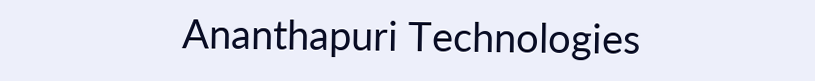Ananthapuri Technologies